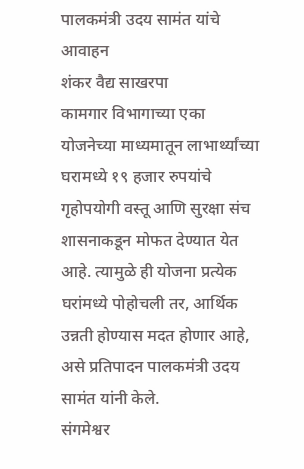पालकमंत्री उदय सामंत यांचे आवाहन
शंकर वैद्य साखरपा
कामगार विभागाच्या एका योजनेच्या माध्यमातून लाभार्थ्यांच्या घरामध्ये १९ हजार रुपयांचे गृहोपयोगी वस्तू आणि सुरक्षा संच शासनाकडून मोफत देण्यात येत आहे. त्यामुळे ही योजना प्रत्येक घरांमध्ये पोहोचली तर, आर्थिक उन्नती होण्यास मदत होणार आहे, असे प्रतिपादन पालकमंत्री उदय सामंत यांनी केले.
संगमेश्वर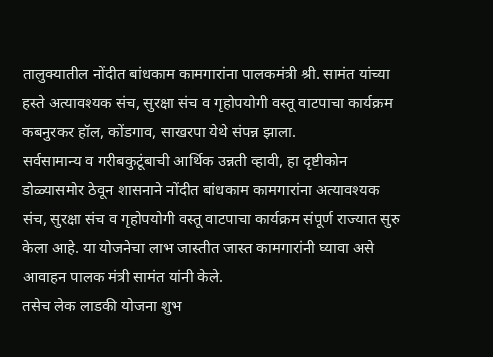तालुक्यातील नोंदीत बांधकाम कामगारांना पालकमंत्री श्री. सामंत यांच्या हस्ते अत्यावश्यक संच, सुरक्षा संच व गृहोपयोगी वस्तू वाटपाचा कार्यक्रम कबनुरकर हॉल, कोंडगाव, साखरपा येथे संपन्न झाला.
सर्वसामान्य व गरीबकुटूंबाची आर्थिक उन्नती व्हावी, हा दृष्टीकोन डोळ्यासमोर ठेवून शासनाने नोंदीत बांधकाम कामगारांना अत्यावश्यक संच, सुरक्षा संच व गृहोपयोगी वस्तू वाटपाचा कार्यक्रम संपूर्ण राज्यात सुरु केला आहे. या योजनेचा लाभ जास्तीत जास्त कामगारांनी घ्यावा असे आवाहन पालक मंत्री सामंत यांनी केले.
तसेच लेक लाडकी योजना शुभ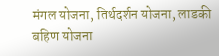मंगल योजना, तिर्थदर्शन योजना, लाडकी बहिण योजना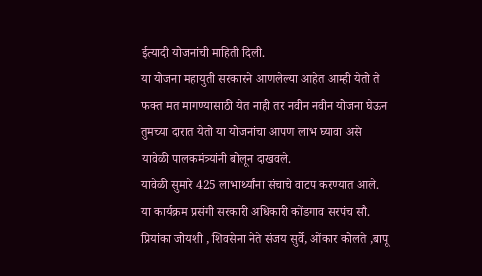ईत्यादी योजनांची माहिती दिली.
या योजना महायुती सरकारने आणलेल्या आहेत आम्ही येतो ते फक्त मत मागण्यासाठी येत नाही तर नवीन नवीन योजना घेऊन तुमच्या दारात येतो या योजनांचा आपण लाभ घ्यावा असे यावेळी पालकमंत्र्यांनी बोलून दाखवले.
यावेळी सुमारे 425 लाभार्थ्यांना संचाचे वाटप करण्यात आले.
या कार्यक्रम प्रसंगी सरकारी अधिकारी कोंडगाव सरपंच सौ. प्रियांका जोयशी , शिवसेना नेते संजय सुर्वे, ओंकार कोलते ,बापू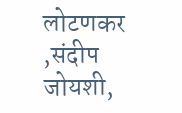लोटणकर ,संदीप जोयशी,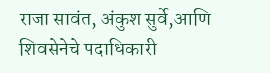राजा सावंत, अंकुश सुर्वे,आणि शिवसेनेचे पदाधिकारी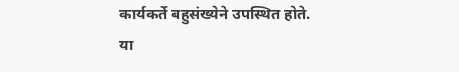कार्यकर्ते बहुसंख्येने उपस्थित होते.
या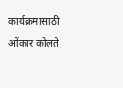कार्यक्रमासाठी ओंकार कोलते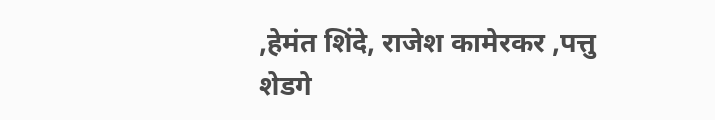,हेमंत शिंदे, राजेश कामेरकर ,पत्तु शेडगे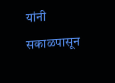यांनी सकाळपासून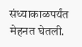संध्याकाळपर्यंत मेहनत घेतली.